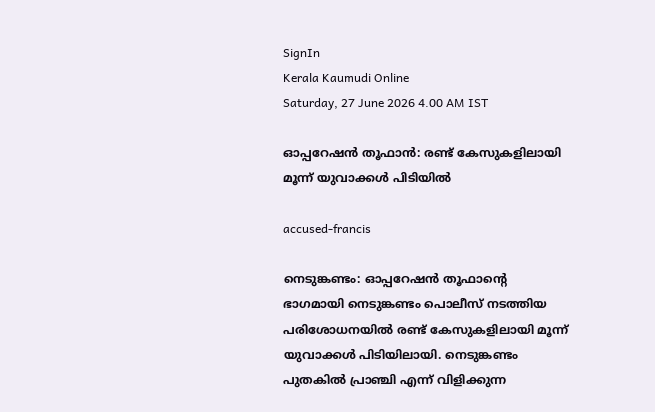SignIn
Kerala Kaumudi Online
Saturday, 27 June 2026 4.00 AM IST

ഓപ്പറേഷൻ തൂഫാൻ: രണ്ട് കേസുകളിലായി മൂന്ന് യുവാക്കൾ പിടിയിൽ

accused-francis

നെടുങ്കണ്ടം: ഓപ്പറേഷൻ തൂഫാന്റെ ഭാഗമായി നെടുങ്കണ്ടം പൊലീസ് നടത്തിയ പരിശോധനയിൽ രണ്ട് കേസുകളിലായി മൂന്ന് യുവാക്കൾ പിടിയിലായി. നെടുങ്കണ്ടം പുതകിൽ പ്രാഞ്ചി എന്ന് വിളിക്കുന്ന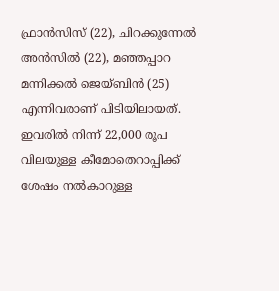ഫ്രാൻസിസ് (22), ചിറക്കുന്നേൽ അൻസിൽ (22), മഞ്ഞപ്പാറ മന്നിക്കൽ ജെയ്ബിൻ (25) എന്നിവരാണ് പിടിയിലായത്. ഇവരിൽ നിന്ന് 22,000 രൂപ വിലയുള്ള കീമോതെറാപ്പിക്ക് ശേഷം നൽകാറുള്ള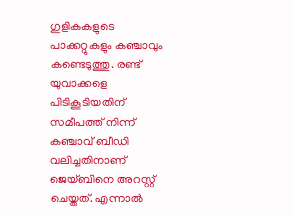ഗുളികകളുടെ പാക്കറ്റുകളും കഞ്ചാവും കണ്ടെടുത്തു. രണ്ട് യുവാക്കളെ പിടികൂടിയതിന് സമീപത്ത് നിന്ന് കഞ്ചാവ് ബീഡി വലിച്ചതിനാണ് ജെയ്ബിനെ അറസ്റ്റ് ചെയ്തത്. എന്നാൽ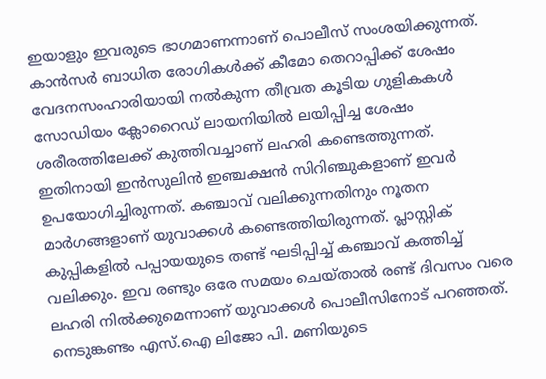ഇയാളും ഇവരുടെ ഭാഗമാണന്നാണ് പൊലീസ് സംശയിക്കുന്നത്. കാൻസർ ബാധിത രോഗികൾക്ക് കീമോ തെറാപ്പിക്ക് ശേഷം വേദനസംഹാരിയായി നൽകുന്ന തീവ്രത കൂടിയ ഗുളികകൾ സോഡിയം ക്ലോറൈഡ് ലായനിയിൽ ലയിപ്പിച്ച ശേഷം ശരീരത്തിലേക്ക് കുത്തിവച്ചാണ് ലഹരി കണ്ടെത്തുന്നത്. ഇതിനായി ഇൻസുലിൻ ഇഞ്ചക്ഷൻ സിറിഞ്ചുകളാണ് ഇവർ ഉപയോഗിച്ചിരുന്നത്. കഞ്ചാവ് വലിക്കുന്നതിനും നൂതന മാർഗങ്ങളാണ് യുവാക്കൾ കണ്ടെത്തിയിരുന്നത്. പ്ലാസ്റ്റിക് കുപ്പികളിൽ പപ്പായയുടെ തണ്ട് ഘടിപ്പിച്ച് കഞ്ചാവ് കത്തിച്ച് വലിക്കും. ഇവ രണ്ടും ഒരേ സമയം ചെയ്താൽ രണ്ട് ദിവസം വരെ ലഹരി നിൽക്കുമെന്നാണ് യുവാക്കൾ പൊലീസിനോട് പറഞ്ഞത്. നെടുങ്കണ്ടം എസ്.ഐ ലിജോ പി. മണിയുടെ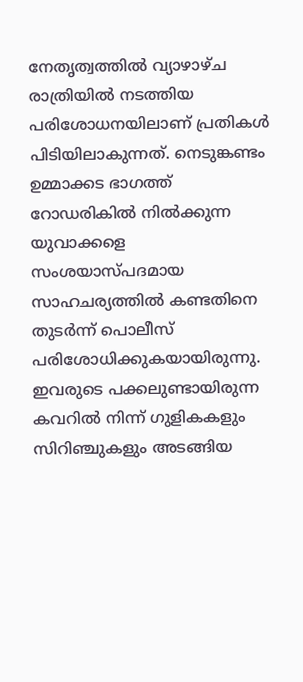നേതൃത്വത്തിൽ വ്യാഴാഴ്ച രാത്രിയിൽ നടത്തിയ പരിശോധനയിലാണ് പ്രതികൾ പിടിയിലാകുന്നത്. നെടുങ്കണ്ടം ഉമ്മാക്കട ഭാഗത്ത് റോഡരികിൽ നിൽക്കുന്ന യുവാക്കളെ സംശയാസ്പദമായ സാഹചര്യത്തിൽ കണ്ടതിനെ തുടർന്ന് പൊലീസ് പരിശോധിക്കുകയായിരുന്നു. ഇവരുടെ പക്കലുണ്ടായിരുന്ന കവറിൽ നിന്ന് ഗുളികകളും സിറിഞ്ചുകളും അടങ്ങിയ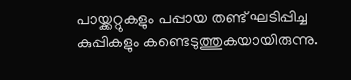പായ്ക്കറ്റുകളും പപ്പായ തണ്ട് ഘടിപ്പിച്ച കുപ്പികളും കണ്ടെടുത്തുകയായിരുന്നു.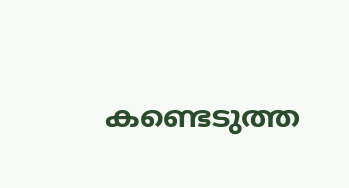കണ്ടെടുത്ത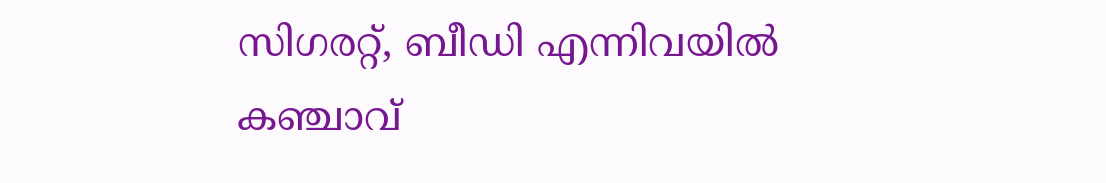സിഗരറ്റ്, ബീഡി എന്നിവയിൽ കഞ്ചാവ്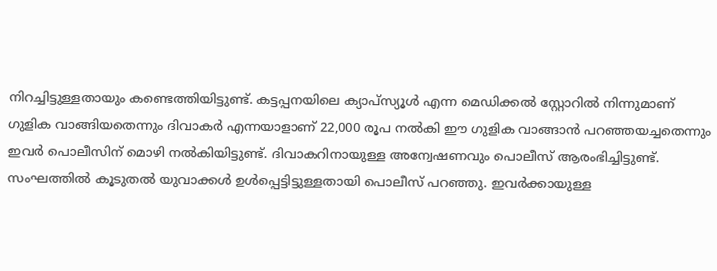നിറച്ചിട്ടുള്ളതായും കണ്ടെത്തിയിട്ടുണ്ട്. കട്ടപ്പനയിലെ ക്യാപ്സ്യൂൾ എന്ന മെഡിക്കൽ സ്റ്റോറിൽ നിന്നുമാണ് ഗുളിക വാങ്ങിയതെന്നും ദിവാകർ എന്നയാളാണ് 22,000 രൂപ നൽകി ഈ ഗുളിക വാങ്ങാൻ പറഞ്ഞയച്ചതെന്നും ഇവർ പൊലീസിന് മൊഴി നൽകിയിട്ടുണ്ട്. ദിവാകറിനായുള്ള അന്വേഷണവും പൊലീസ് ആരംഭിച്ചിട്ടുണ്ട്.
സംഘത്തിൽ കൂടുതൽ യുവാക്കൾ ഉൾപ്പെട്ടിട്ടുള്ളതായി പൊലീസ് പറഞ്ഞു. ഇവർക്കായുള്ള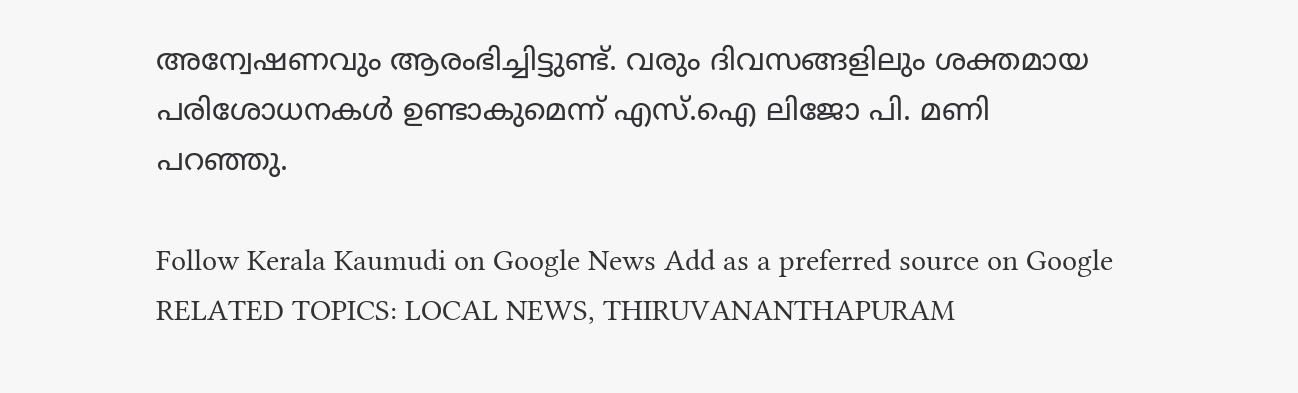അന്വേഷണവും ആരംഭിച്ചിട്ടുണ്ട്. വരും ദിവസങ്ങളിലും ശക്തമായ പരിശോധനകൾ ഉണ്ടാകുമെന്ന് എസ്.ഐ ലിജോ പി. മണി
പറഞ്ഞു.

Follow Kerala Kaumudi on Google News Add as a preferred source on Google
RELATED TOPICS: LOCAL NEWS, THIRUVANANTHAPURAM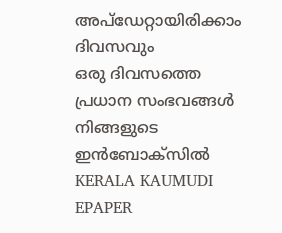അപ്ഡേറ്റായിരിക്കാം ദിവസവും
ഒരു ദിവസത്തെ പ്രധാന സംഭവങ്ങൾ നിങ്ങളുടെ ഇൻബോക്സിൽ
KERALA KAUMUDI EPAPER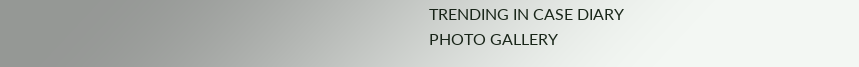TRENDING IN CASE DIARY
PHOTO GALLERY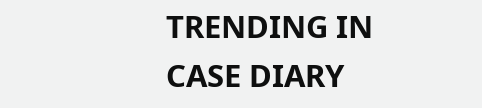TRENDING IN CASE DIARY